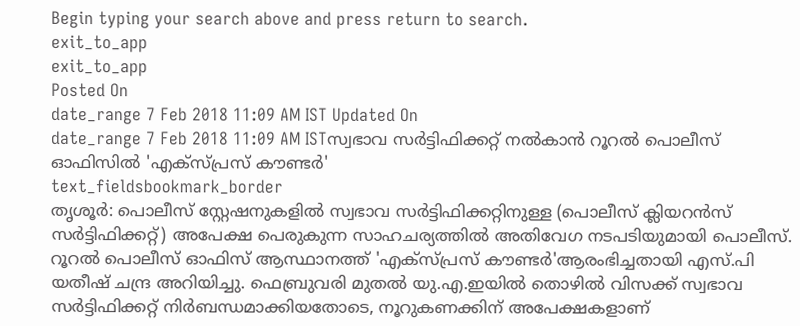Begin typing your search above and press return to search.
exit_to_app
exit_to_app
Posted On
date_range 7 Feb 2018 11:09 AM IST Updated On
date_range 7 Feb 2018 11:09 AM ISTസ്വഭാവ സർട്ടിഫിക്കറ്റ് നൽകാൻ റൂറൽ പൊലീസ് ഓഫിസിൽ 'എക്സ്പ്രസ് കൗണ്ടർ'
text_fieldsbookmark_border
തൃശൂർ: പൊലീസ് സ്റ്റേഷനുകളിൽ സ്വഭാവ സർട്ടിഫിക്കറ്റിനുള്ള (പൊലീസ് ക്ലിയറൻസ് സർട്ടിഫിക്കറ്റ്) അപേക്ഷ പെരുകുന്ന സാഹചര്യത്തിൽ അതിവേഗ നടപടിയുമായി പൊലീസ്. റൂറൽ പൊലീസ് ഓഫിസ് ആസ്ഥാനത്ത് 'എക്സ്പ്രസ് കൗണ്ടർ'ആരംഭിച്ചതായി എസ്.പി യതീഷ് ചന്ദ്ര അറിയിച്ചു. ഫെബ്രുവരി മുതൽ യു.എ.ഇയിൽ തൊഴിൽ വിസക്ക് സ്വഭാവ സർട്ടിഫിക്കറ്റ് നിർബന്ധമാക്കിയതോടെ, നൂറുകണക്കിന് അപേക്ഷകളാണ്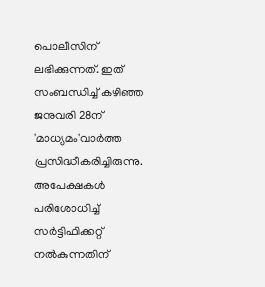പൊലീസിന് ലഭിക്കുന്നത്. ഇത് സംബന്ധിച്ച് കഴിഞ്ഞ ജനുവരി 28ന് 'മാധ്യമം'വാർത്ത പ്രസിദ്ധീകരിച്ചിരുന്നു. അപേക്ഷകൾ പരിശോധിച്ച് സർട്ടിഫിക്കറ്റ് നൽകുന്നതിന്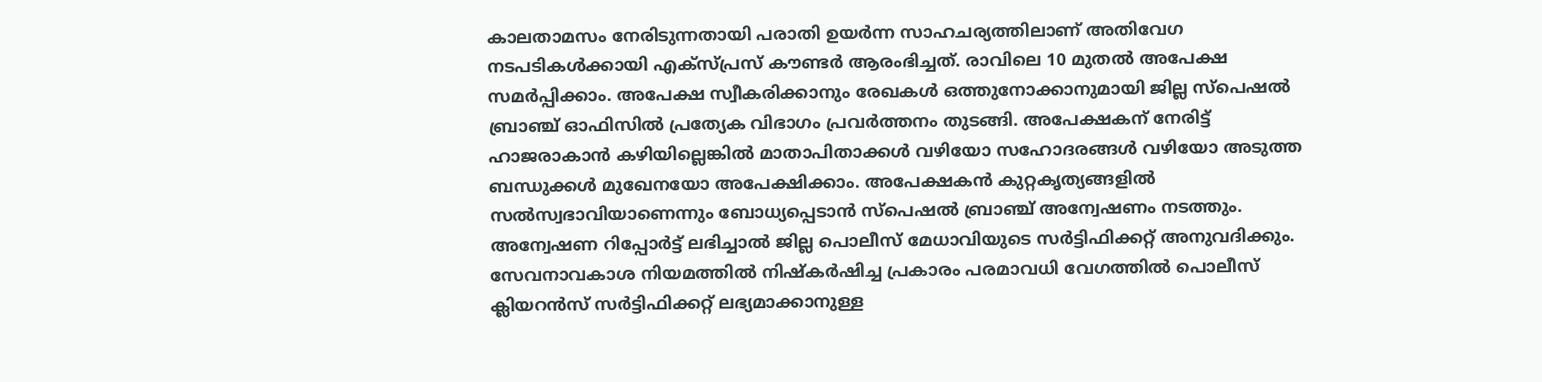കാലതാമസം നേരിടുന്നതായി പരാതി ഉയർന്ന സാഹചര്യത്തിലാണ് അതിവേഗ നടപടികൾക്കായി എക്സ്പ്രസ് കൗണ്ടർ ആരംഭിച്ചത്. രാവിലെ 10 മുതൽ അപേക്ഷ സമർപ്പിക്കാം. അപേക്ഷ സ്വീകരിക്കാനും രേഖകൾ ഒത്തുനോക്കാനുമായി ജില്ല സ്പെഷൽ ബ്രാഞ്ച് ഓഫിസിൽ പ്രത്യേക വിഭാഗം പ്രവർത്തനം തുടങ്ങി. അപേക്ഷകന് നേരിട്ട് ഹാജരാകാൻ കഴിയില്ലെങ്കിൽ മാതാപിതാക്കൾ വഴിയോ സഹോദരങ്ങൾ വഴിയോ അടുത്ത ബന്ധുക്കൾ മുഖേനയോ അപേക്ഷിക്കാം. അപേക്ഷകൻ കുറ്റകൃത്യങ്ങളിൽ സൽസ്വഭാവിയാണെന്നും ബോധ്യപ്പെടാൻ സ്പെഷൽ ബ്രാഞ്ച് അന്വേഷണം നടത്തും. അന്വേഷണ റിപ്പോർട്ട് ലഭിച്ചാൽ ജില്ല പൊലീസ് മേധാവിയുടെ സർട്ടിഫിക്കറ്റ് അനുവദിക്കും. സേവനാവകാശ നിയമത്തിൽ നിഷ്കർഷിച്ച പ്രകാരം പരമാവധി വേഗത്തിൽ പൊലീസ് ക്ലിയറൻസ് സർട്ടിഫിക്കറ്റ് ലഭ്യമാക്കാനുള്ള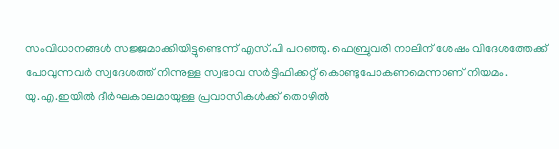സംവിധാനങ്ങൾ സജ്ജമാക്കിയിട്ടുണ്ടെന്ന് എസ്.പി പറഞ്ഞു. ഫെബ്രുവരി നാലിന് ശേഷം വിദേശത്തേക്ക് പോവുന്നവർ സ്വദേശത്ത് നിന്നുള്ള സ്വഭാവ സർട്ടിഫിക്കറ്റ് കൊണ്ടുപോകണമെന്നാണ് നിയമം. യു.എ.ഇയിൽ ദീർഘകാലമായുള്ള പ്രവാസികൾക്ക് തൊഴിൽ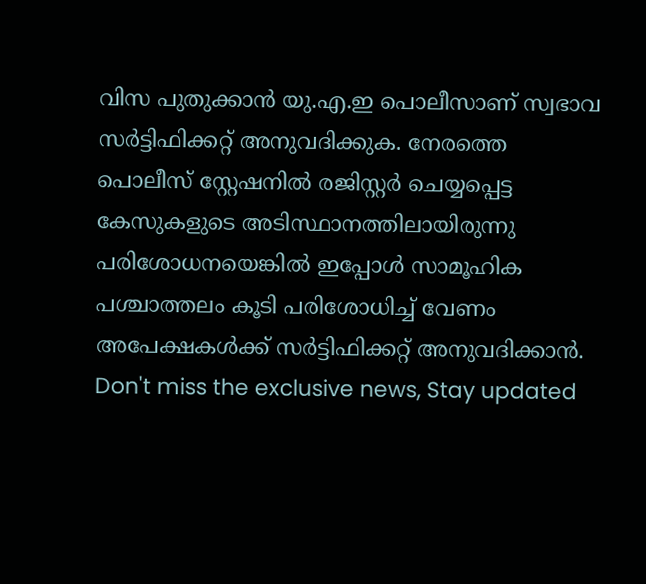വിസ പുതുക്കാൻ യു.എ.ഇ പൊലീസാണ് സ്വഭാവ സർട്ടിഫിക്കറ്റ് അനുവദിക്കുക. നേരത്തെ പൊലീസ് സ്റ്റേഷനിൽ രജിസ്റ്റർ ചെയ്യപ്പെട്ട കേസുകളുടെ അടിസ്ഥാനത്തിലായിരുന്നു പരിശോധനയെങ്കിൽ ഇപ്പോൾ സാമൂഹിക പശ്ചാത്തലം കൂടി പരിശോധിച്ച് വേണം അപേക്ഷകൾക്ക് സർട്ടിഫിക്കറ്റ് അനുവദിക്കാൻ.
Don't miss the exclusive news, Stay updated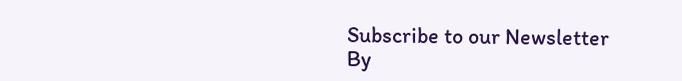Subscribe to our Newsletter
By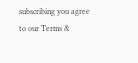subscribing you agree to our Terms &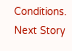Conditions.
Next Story